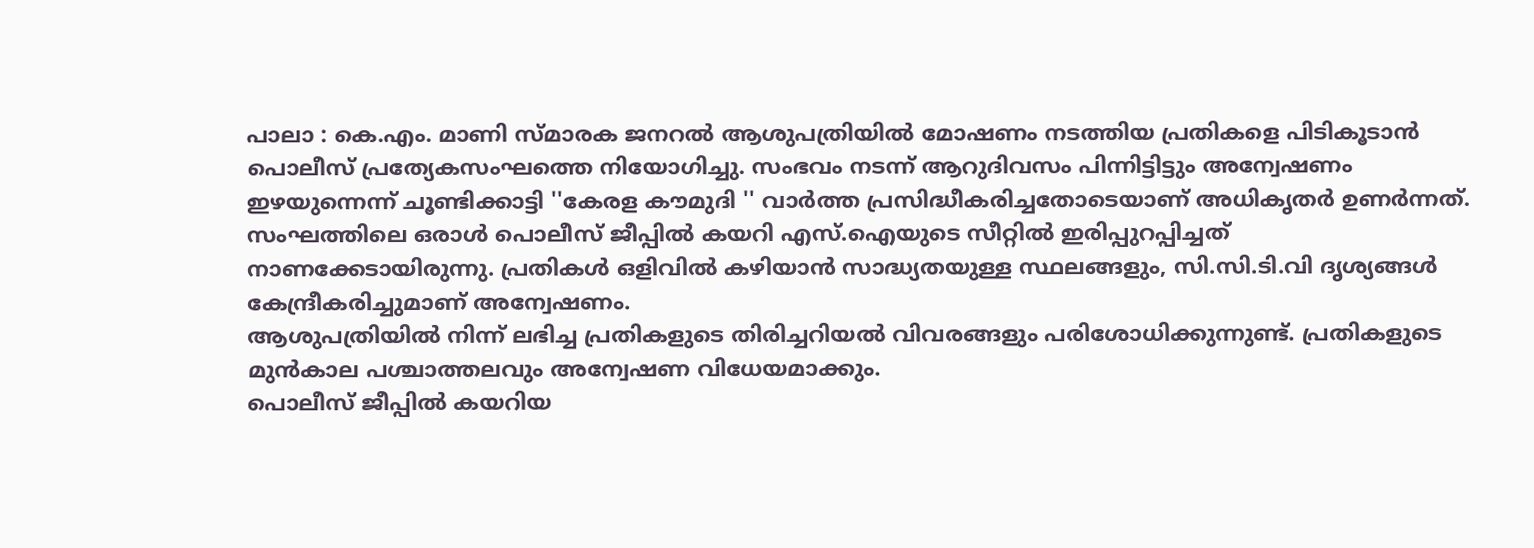പാലാ : കെ.എം. മാണി സ്മാരക ജനറൽ ആശുപത്രിയിൽ മോഷണം നടത്തിയ പ്രതികളെ പിടികൂടാൻ പൊലീസ് പ്രത്യേകസംഘത്തെ നിയോഗിച്ചു. സംഭവം നടന്ന് ആറുദിവസം പിന്നിട്ടിട്ടും അന്വേഷണം ഇഴയുന്നെന്ന് ചൂണ്ടിക്കാട്ടി ''കേരള കൗമുദി '' വാർത്ത പ്രസിദ്ധീകരിച്ചതോടെയാണ് അധികൃതർ ഉണർന്നത്.
സംഘത്തിലെ ഒരാൾ പൊലീസ് ജീപ്പിൽ കയറി എസ്.ഐയുടെ സീറ്റിൽ ഇരിപ്പുറപ്പിച്ചത് നാണക്കേടായിരുന്നു. പ്രതികൾ ഒളിവിൽ കഴിയാൻ സാദ്ധ്യതയുള്ള സ്ഥലങ്ങളും, സി.സി.ടി.വി ദൃശ്യങ്ങൾ കേന്ദ്രീകരിച്ചുമാണ് അന്വേഷണം.
ആശുപത്രിയിൽ നിന്ന് ലഭിച്ച പ്രതികളുടെ തിരിച്ചറിയൽ വിവരങ്ങളും പരിശോധിക്കുന്നുണ്ട്. പ്രതികളുടെ മുൻകാല പശ്ചാത്തലവും അന്വേഷണ വിധേയമാക്കും.
പൊലീസ് ജീപ്പിൽ കയറിയ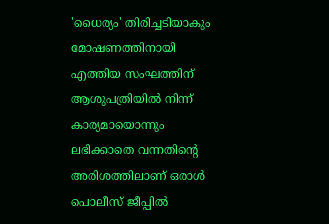'ധൈര്യം' തിരിച്ചടിയാകും
മോഷണത്തിനായി എത്തിയ സംഘത്തിന് ആശുപത്രിയിൽ നിന്ന് കാര്യമായൊന്നും ലഭിക്കാതെ വന്നതിന്റെ അരിശത്തിലാണ് ഒരാൾ പൊലീസ് ജീപ്പിൽ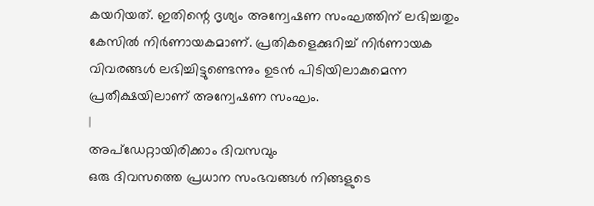കയറിയത്. ഇതിന്റെ ദൃശ്യം അന്വേഷണ സംഘത്തിന് ലഭിച്ചതും കേസിൽ നിർണായകമാണ്. പ്രതികളെക്കുറിച്ച് നിർണായക വിവരങ്ങൾ ലഭിച്ചിട്ടുണ്ടെന്നും ഉടൻ പിടിയിലാകുമെന്ന പ്രതീക്ഷയിലാണ് അന്വേഷണ സംഘം.
|
അപ്ഡേറ്റായിരിക്കാം ദിവസവും
ഒരു ദിവസത്തെ പ്രധാന സംഭവങ്ങൾ നിങ്ങളുടെ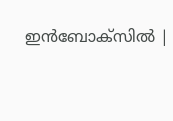ഇൻബോക്സിൽ |